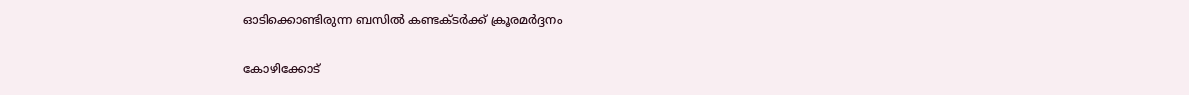ഓടിക്കൊണ്ടിരുന്ന ബസില്‍ കണ്ടക്ടര്‍ക്ക് ക്രൂരമര്‍ദ്ദനം

കോഴിക്കോട്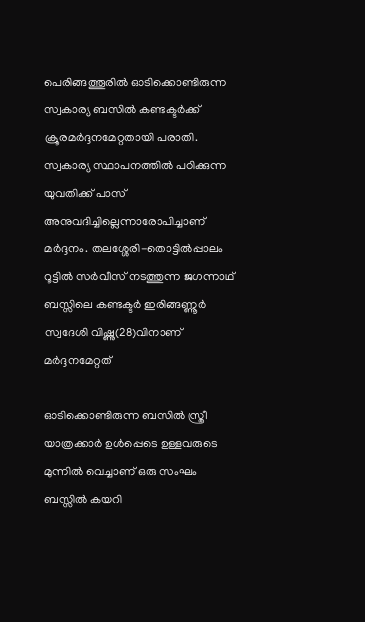പെരിങ്ങത്തൂരില്‍ ഓടിക്കൊണ്ടിരുന്ന സ്വകാര്യ ബസില്‍ കണ്ടക്ടര്‍ക്ക് ക്രൂരമര്‍ദ്ദനമേറ്റതായി പരാതി. സ്വകാര്യ സ്ഥാപനത്തില്‍ പഠിക്കുന്ന യുവതിക്ക് പാസ് അനുവദിച്ചില്ലെന്നാരോപിച്ചാണ് മര്‍ദ്ദനം. തലശ്ശേരി-തൊട്ടില്‍പ്പാലം റൂട്ടില്‍ സര്‍വീസ് നടത്തുന്ന ജഗന്നാഥ് ബസ്സിലെ കണ്ടക്ടര്‍ ഇരിങ്ങണ്ണൂര്‍ സ്വദേശി വിഷ്ണു(28)വിനാണ് മര്‍ദ്ദനമേറ്റത്

ഓടിക്കൊണ്ടിരുന്ന ബസില്‍ സ്ത്രീ യാത്രക്കാര്‍ ഉള്‍പ്പെടെ ഉള്ളവരുടെ മുന്നില്‍ വെച്ചാണ് ഒരു സംഘം ബസ്സില്‍ കയറി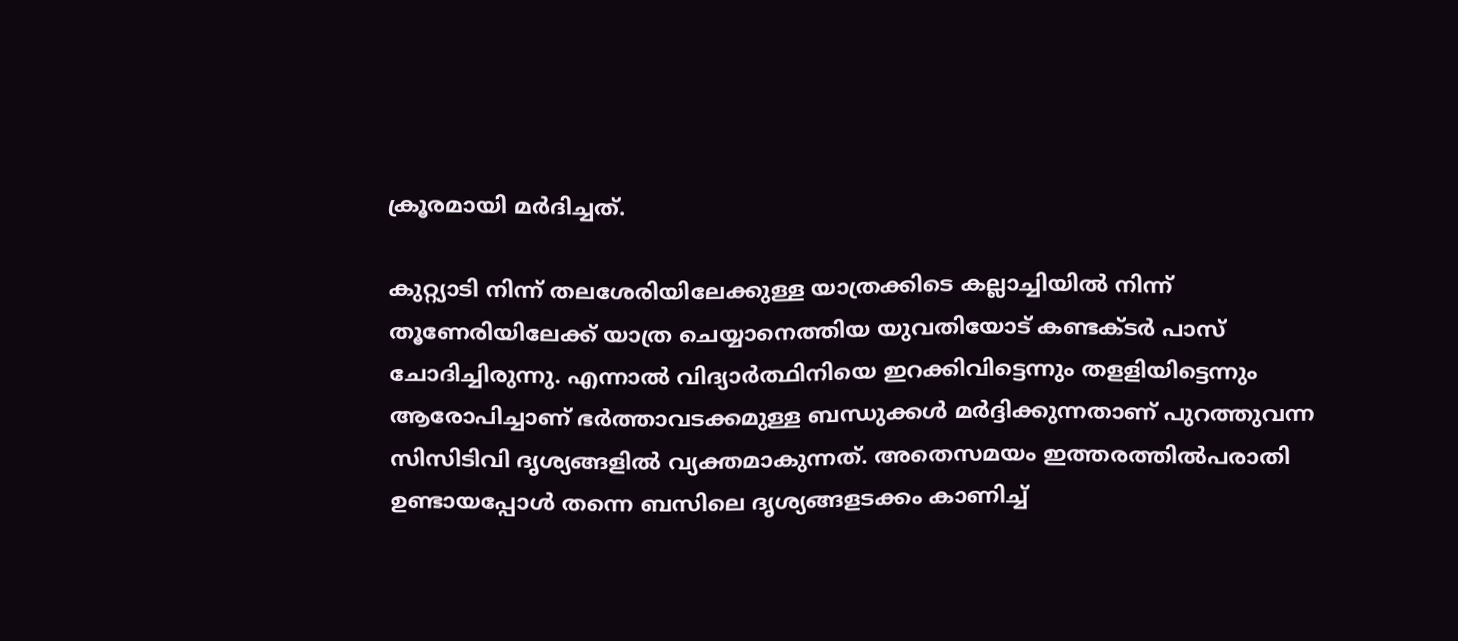ക്രൂരമായി മര്‍ദിച്ചത്.

കുറ്റ്യാടി നിന്ന് തലശേരിയിലേക്കുള്ള യാത്രക്കിടെ കല്ലാച്ചിയില്‍ നിന്ന് തൂണേരിയിലേക്ക് യാത്ര ചെയ്യാനെത്തിയ യുവതിയോട് കണ്ടക്ടര്‍ പാസ് ചോദിച്ചിരുന്നു. എന്നാല്‍ വിദ്യാര്‍ത്ഥിനിയെ ഇറക്കിവിട്ടെന്നും തളളിയിട്ടെന്നും ആരോപിച്ചാണ് ഭര്‍ത്താവടക്കമുള്ള ബന്ധുക്കള്‍ മര്‍ദ്ദിക്കുന്നതാണ് പുറത്തുവന്ന സിസിടിവി ദൃശ്യങ്ങളില്‍ വ്യക്തമാകുന്നത്. അതെസമയം ഇത്തരത്തില്‍പരാതി ഉണ്ടായപ്പോള്‍ തന്നെ ബസിലെ ദൃശ്യങ്ങളടക്കം കാണിച്ച്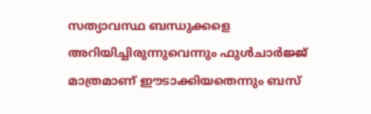സത്യാവസ്ഥ ബന്ധുക്കളെ അറിയിച്ചിരുന്നുവെന്നും ഫുള്‍ചാര്‍ജ്ജ് മാത്രമാണ് ഈടാക്കിയതെന്നും ബസ്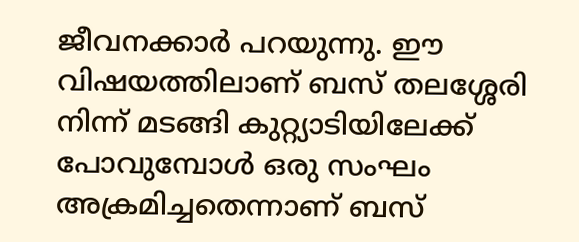ജീവനക്കാര്‍ പറയുന്നു. ഈ വിഷയത്തിലാണ് ബസ് തലശ്ശേരി നിന്ന് മടങ്ങി കുറ്റ്യാടിയിലേക്ക് പോവുമ്പോള്‍ ഒരു സംഘം അക്രമിച്ചതെന്നാണ് ബസ്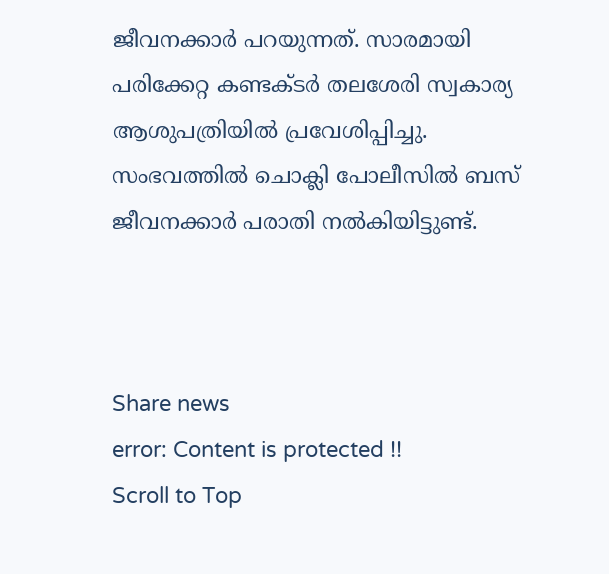ജീവനക്കാര്‍ പറയുന്നത്. സാരമായി പരിക്കേറ്റ കണ്ടക്ടര്‍ തലശേരി സ്വകാര്യ ആശുപത്രിയില്‍ പ്രവേശിപ്പിച്ചു. സംഭവത്തില്‍ ചൊക്ലി പോലീസില്‍ ബസ് ജീവനക്കാര്‍ പരാതി നല്‍കിയിട്ടുണ്ട്.



Share news
error: Content is protected !!
Scroll to Top